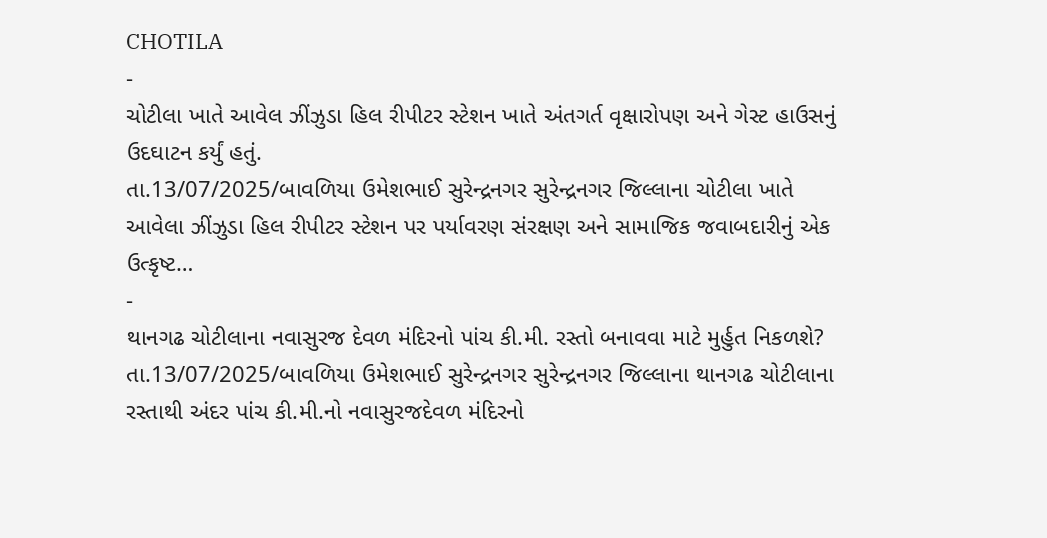CHOTILA
-
ચોટીલા ખાતે આવેલ ઝીંઝુડા હિલ રીપીટર સ્ટેશન ખાતે અંતગર્ત વૃક્ષારોપણ અને ગેસ્ટ હાઉસનું ઉદઘાટન કર્યું હતું.
તા.13/07/2025/બાવળિયા ઉમેશભાઈ સુરેન્દ્રનગર સુરેન્દ્રનગર જિલ્લાના ચોટીલા ખાતે આવેલા ઝીંઝુડા હિલ રીપીટર સ્ટેશન પર પર્યાવરણ સંરક્ષણ અને સામાજિક જવાબદારીનું એક ઉત્કૃષ્ટ…
-
થાનગઢ ચોટીલાના નવાસુરજ દેવળ મંદિરનો પાંચ કી.મી. રસ્તો બનાવવા માટે મુર્હુત નિકળશે?
તા.13/07/2025/બાવળિયા ઉમેશભાઈ સુરેન્દ્રનગર સુરેન્દ્રનગર જિલ્લાના થાનગઢ ચોટીલાના રસ્તાથી અંદર પાંચ કી.મી.નો નવાસુરજદેવળ મંદિરનો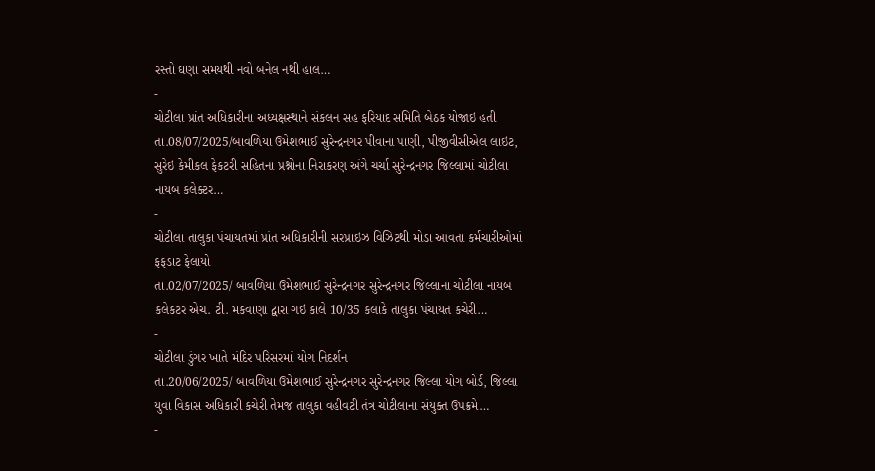રસ્તો ઘણા સમયથી નવો બનેલ નથી હાલ…
-
ચોટીલા પ્રાંત અધિકારીના અધ્યક્ષસ્થાને સંકલન સહ ફરિયાદ સમિતિ બેઠક યોજાઇ હતી
તા.08/07/2025/બાવળિયા ઉમેશભાઈ સુરેન્દ્રનગર પીવાના પાણી, પીજીવીસીએલ લાઇટ, સુરેઇ કેમીકલ ફેકટરી સહિતના પ્રશ્નોના નિરાકરણ અંગે ચર્ચા સુરેન્દ્રનગર જિલ્લામાં ચોટીલા નાયબ કલેક્ટર…
-
ચોટીલા તાલુકા પંચાયતમાં પ્રાંત અધિકારીની સરપ્રાઇઝ વિઝિટથી મોડા આવતા કર્મચારીઓમાં ફફડાટ ફેલાયો
તા.02/07/2025/ બાવળિયા ઉમેશભાઈ સુરેન્દ્રનગર સુરેન્દ્રનગર જિલ્લાના ચોટીલા નાયબ કલેકટર એચ. ટી. મકવાણા દ્વારા ગઇ કાલે 10/35 કલાકે તાલુકા પંચાયત કચેરી…
-
ચોટીલા ડુંગર ખાતે મંદિર પરિસરમાં યોગ નિદર્શન
તા.20/06/2025/ બાવળિયા ઉમેશભાઈ સુરેન્દ્રનગર સુરેન્દ્રનગર જિલ્લા યોગ બોર્ડ, જિલ્લા યુવા વિકાસ અધિકારી કચેરી તેમજ તાલુકા વહીવટી તંત્ર ચોટીલાના સંયુક્ત ઉપક્રમે…
-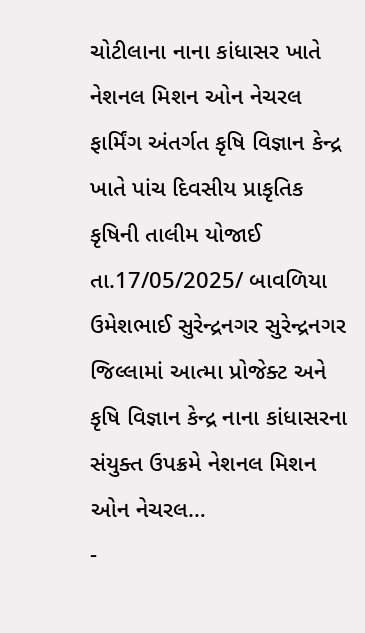ચોટીલાના નાના કાંધાસર ખાતે નેશનલ મિશન ઓન નેચરલ ફાર્મિંગ અંતર્ગત કૃષિ વિજ્ઞાન કેન્દ્ર ખાતે પાંચ દિવસીય પ્રાકૃતિક કૃષિની તાલીમ યોજાઈ
તા.17/05/2025/ બાવળિયા ઉમેશભાઈ સુરેન્દ્રનગર સુરેન્દ્રનગર જિલ્લામાં આત્મા પ્રોજેક્ટ અને કૃષિ વિજ્ઞાન કેન્દ્ર નાના કાંધાસરના સંયુક્ત ઉપક્રમે નેશનલ મિશન ઓન નેચરલ…
-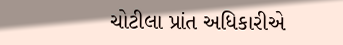ચોટીલા પ્રાંત અધિકારીએ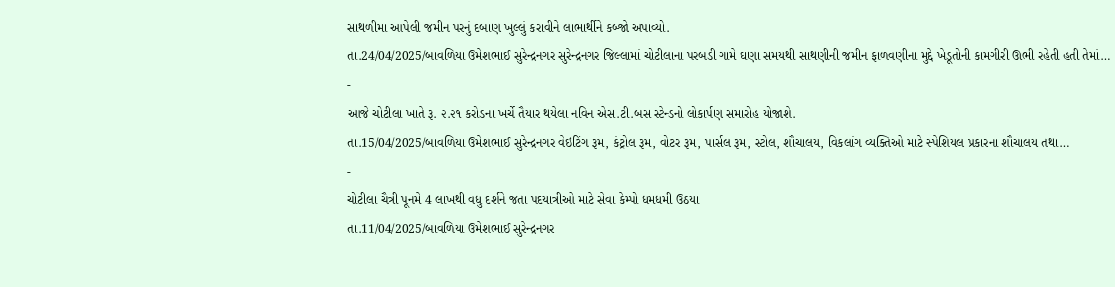સાથળીમા આપેલી જમીન પરનું દબાણ ખુલ્લું કરાવીને લાભાર્થીને કબ્જો અપાવ્યો.
તા.24/04/2025/બાવળિયા ઉમેશભાઈ સુરેન્દ્રનગર સુરેન્દ્રનગર જિલ્લામાં ચોટીલાના પરબડી ગામે ઘણા સમયથી સાથણીની જમીન ફાળવણીના મુદ્દે ખેડૂતોની કામગીરી ઊભી રહેતી હતી તેમાં…
-
આજે ચોટીલા ખાતે રૂ. ૨.૨૧ કરોડના ખર્ચે તૈયાર થયેલા નવિન એસ.ટી.બસ સ્ટેન્ડનો લોકાર્પણ સમારોહ યોજાશે.
તા.15/04/2025/બાવળિયા ઉમેશભાઈ સુરેન્દ્રનગર વેઇટિંગ રૂમ, કંટ્રોલ રૂમ, વોટર રૂમ, પાર્સલ રૂમ, સ્ટોલ, શૌચાલય, વિકલાંગ વ્યક્તિઓ માટે સ્પેશિયલ પ્રકારના શૌચાલય તથા…
-
ચોટીલા ચૈત્રી પૂનમે 4 લાખથી વધુ દર્શને જતા પદયાત્રીઓ માટે સેવા કેમ્પો ધમધમી ઉઠયા
તા.11/04/2025/બાવળિયા ઉમેશભાઈ સુરેન્દ્રનગર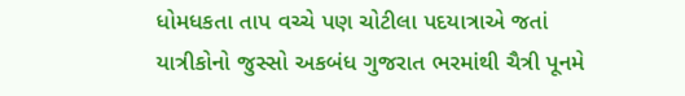ધોમધકતા તાપ વચ્ચે પણ ચોટીલા પદયાત્રાએ જતાં યાત્રીકોનો જુસ્સો અકબંધ ગુજરાત ભરમાંથી ચૈત્રી પૂનમે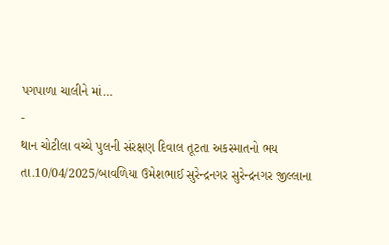પગપાળા ચાલીને માં…
-
થાન ચોટીલા વચ્ચે પુલની સંરક્ષણ દિવાલ તૂટતા અકસ્માતનો ભય
તા.10/04/2025/બાવળિયા ઉમેશભાઈ સુરેન્દ્રનગર સુરેન્દ્રનગર જીલ્લાના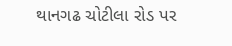થાનગઢ ચોટીલા રોડ પર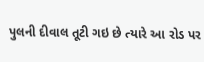પુલની દીવાલ તૂટી ગઇ છે ત્યારે આ રોડ પર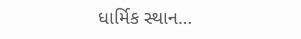ધાર્મિક સ્થાન…